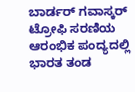ಬಾರ್ಡರ್ ಗವಾಸ್ಕರ್ ಟ್ರೋಫಿ ಸರಣಿಯ ಆರಂಭಿಕ ಪಂದ್ಯದಲ್ಲಿ ಭಾರತ ತಂಡ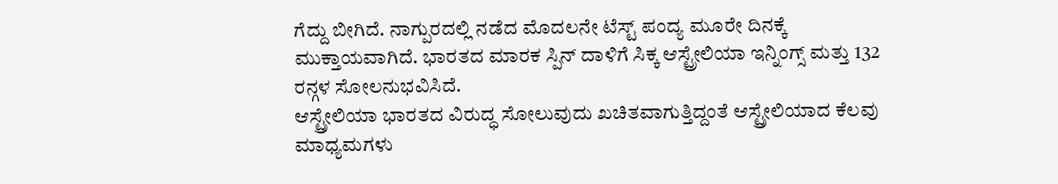ಗೆದ್ದು ಬೀಗಿದೆ. ನಾಗ್ಪುರದಲ್ಲಿ ನಡೆದ ಮೊದಲನೇ ಟೆಸ್ಟ್ ಪಂದ್ಯ ಮೂರೇ ದಿನಕ್ಕೆ ಮುಕ್ತಾಯವಾಗಿದೆ. ಭಾರತದ ಮಾರಕ ಸ್ಪಿನ್ ದಾಳಿಗೆ ಸಿಕ್ಕ ಆಸ್ಟ್ರೇಲಿಯಾ ಇನ್ನಿಂಗ್ಸ್ ಮತ್ತು 132 ರನ್ಗಳ ಸೋಲನುಭವಿಸಿದೆ.
ಆಸ್ಟ್ರೇಲಿಯಾ ಭಾರತದ ವಿರುದ್ಧ ಸೋಲುವುದು ಖಚಿತವಾಗುತ್ತಿದ್ದಂತೆ ಆಸ್ಟ್ರೇಲಿಯಾದ ಕೆಲವು ಮಾಧ್ಯಮಗಳು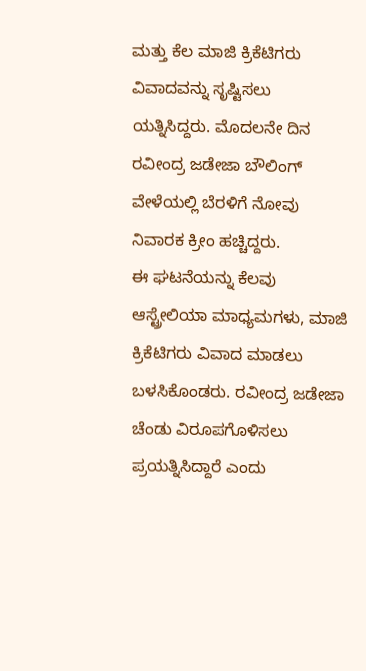ಮತ್ತು ಕೆಲ ಮಾಜಿ ಕ್ರಿಕೆಟಿಗರು ವಿವಾದವನ್ನು ಸೃಷ್ಟಿಸಲು ಯತ್ನಿಸಿದ್ದರು. ಮೊದಲನೇ ದಿನ ರವೀಂದ್ರ ಜಡೇಜಾ ಬೌಲಿಂಗ್ ವೇಳೆಯಲ್ಲಿ ಬೆರಳಿಗೆ ನೋವು ನಿವಾರಕ ಕ್ರೀಂ ಹಚ್ಚಿದ್ದರು.
ಈ ಘಟನೆಯನ್ನು ಕೆಲವು ಆಸ್ಟ್ರೇಲಿಯಾ ಮಾಧ್ಯಮಗಳು, ಮಾಜಿ ಕ್ರಿಕೆಟಿಗರು ವಿವಾದ ಮಾಡಲು ಬಳಸಿಕೊಂಡರು. ರವೀಂದ್ರ ಜಡೇಜಾ ಚೆಂಡು ವಿರೂಪಗೊಳಿಸಲು ಪ್ರಯತ್ನಿಸಿದ್ದಾರೆ ಎಂದು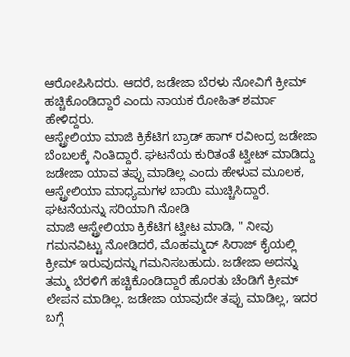ಆರೋಪಿಸಿದರು. ಆದರೆ, ಜಡೇಜಾ ಬೆರಳು ನೋವಿಗೆ ಕ್ರೀಮ್ ಹಚ್ಚಿಕೊಂಡಿದ್ದಾರೆ ಎಂದು ನಾಯಕ ರೋಹಿತ್ ಶರ್ಮಾ ಹೇಳಿದ್ದರು.
ಆಸ್ಟ್ರೇಲಿಯಾ ಮಾಜಿ ಕ್ರಿಕೆಟಿಗ ಬ್ರಾಡ್ ಹಾಗ್ ರವೀಂದ್ರ ಜಡೇಜಾ ಬೆಂಬಲಕ್ಕೆ ನಿಂತಿದ್ದಾರೆ. ಘಟನೆಯ ಕುರಿತಂತೆ ಟ್ವೀಟ್ ಮಾಡಿದ್ದು ಜಡೇಜಾ ಯಾವ ತಪ್ಪು ಮಾಡಿಲ್ಲ ಎಂದು ಹೇಳುವ ಮೂಲಕ, ಆಸ್ಟ್ರೇಲಿಯಾ ಮಾಧ್ಯಮಗಳ ಬಾಯಿ ಮುಚ್ಚಿಸಿದ್ದಾರೆ.
ಘಟನೆಯನ್ನು ಸರಿಯಾಗಿ ನೋಡಿ
ಮಾಜಿ ಆಸ್ಟ್ರೇಲಿಯಾ ಕ್ರಿಕೆಟಿಗ ಟ್ವೀಟ ಮಾಡಿ, " ನೀವು ಗಮನವಿಟ್ಟು ನೋಡಿದರೆ, ಮೊಹಮ್ಮದ್ ಸಿರಾಜ್ ಕೈಯಲ್ಲಿ ಕ್ರೀಮ್ ಇರುವುದನ್ನು ಗಮನಿಸಬಹುದು. ಜಡೇಜಾ ಅದನ್ನು ತಮ್ಮ ಬೆರಳಿಗೆ ಹಚ್ಚಿಕೊಂಡಿದ್ದಾರೆ ಹೊರತು ಚೆಂಡಿಗೆ ಕ್ರೀಮ್ ಲೇಪನ ಮಾಡಿಲ್ಲ. ಜಡೇಜಾ ಯಾವುದೇ ತಪ್ಪು ಮಾಡಿಲ್ಲ, ಇದರ ಬಗ್ಗೆ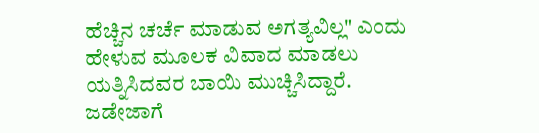ಹೆಚ್ಚಿನ ಚರ್ಚೆ ಮಾಡುವ ಅಗತ್ಯವಿಲ್ಲ" ಎಂದು ಹೇಳುವ ಮೂಲಕ ವಿವಾದ ಮಾಡಲು ಯತ್ನಿಸಿದವರ ಬಾಯಿ ಮುಚ್ಚಿಸಿದ್ದಾರೆ.
ಜಡೇಜಾಗೆ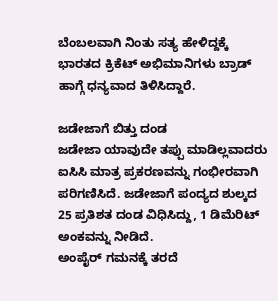ಬೆಂಬಲವಾಗಿ ನಿಂತು ಸತ್ಯ ಹೇಳಿದ್ದಕ್ಕೆ ಭಾರತದ ಕ್ರಿಕೆಟ್ ಅಭಿಮಾನಿಗಳು ಬ್ರಾಡ್ ಹಾಗ್ಗೆ ಧನ್ಯವಾದ ತಿಳಿಸಿದ್ದಾರೆ.

ಜಡೇಜಾಗೆ ಬಿತ್ತು ದಂಡ
ಜಡೇಜಾ ಯಾವುದೇ ತಪ್ಪು ಮಾಡಿಲ್ಲವಾದರು ಐಸಿಸಿ ಮಾತ್ರ ಪ್ರಕರಣವನ್ನು ಗಂಭೀರವಾಗಿ ಪರಿಗಣಿಸಿದೆ. ಜಡೇಜಾಗೆ ಪಂದ್ಯದ ಶುಲ್ಕದ 25 ಪ್ರತಿಶತ ದಂಡ ವಿಧಿಸಿದ್ದು, 1 ಡಿಮೆರಿಟ್ ಅಂಕವನ್ನು ನೀಡಿದೆ.
ಅಂಪೈರ್ ಗಮನಕ್ಕೆ ತರದೆ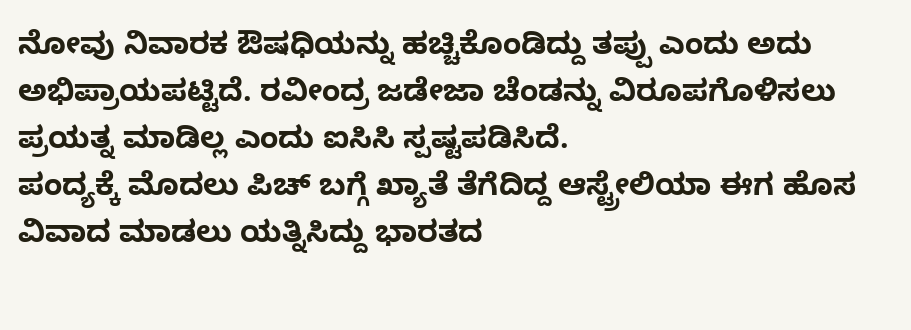ನೋವು ನಿವಾರಕ ಔಷಧಿಯನ್ನು ಹಚ್ಚಿಕೊಂಡಿದ್ದು ತಪ್ಪು ಎಂದು ಅದು ಅಭಿಪ್ರಾಯಪಟ್ಟಿದೆ. ರವೀಂದ್ರ ಜಡೇಜಾ ಚೆಂಡನ್ನು ವಿರೂಪಗೊಳಿಸಲು ಪ್ರಯತ್ನ ಮಾಡಿಲ್ಲ ಎಂದು ಐಸಿಸಿ ಸ್ಪಷ್ಟಪಡಿಸಿದೆ.
ಪಂದ್ಯಕ್ಕೆ ಮೊದಲು ಪಿಚ್ ಬಗ್ಗೆ ಖ್ಯಾತೆ ತೆಗೆದಿದ್ದ ಆಸ್ಟ್ರೇಲಿಯಾ ಈಗ ಹೊಸ ವಿವಾದ ಮಾಡಲು ಯತ್ನಿಸಿದ್ದು ಭಾರತದ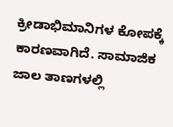ಕ್ರೀಡಾಭಿಮಾನಿಗಳ ಕೋಪಕ್ಕೆ ಕಾರಣವಾಗಿದೆ. ಸಾಮಾಜಿಕ ಜಾಲ ತಾಣಗಳಲ್ಲಿ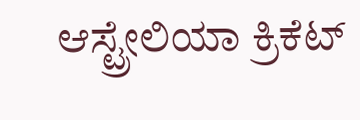ಆಸ್ಟ್ರೇಲಿಯಾ ಕ್ರಿಕೆಟ್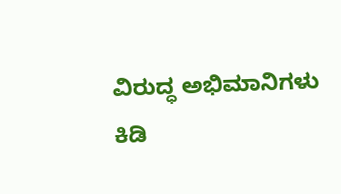ವಿರುದ್ಧ ಅಭಿಮಾನಿಗಳು ಕಿಡಿ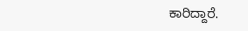ಕಾರಿದ್ದಾರೆ.